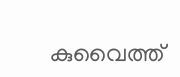കുവൈത്ത്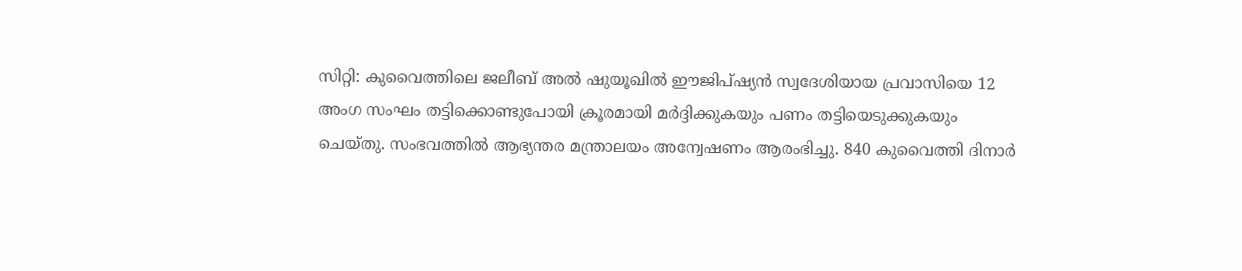സിറ്റി: കുവൈത്തിലെ ജലീബ് അൽ ഷുയൂഖിൽ ഈജിപ്ഷ്യൻ സ്വദേശിയായ പ്രവാസിയെ 12 അംഗ സംഘം തട്ടിക്കൊണ്ടുപോയി ക്രൂരമായി മർദ്ദിക്കുകയും പണം തട്ടിയെടുക്കുകയും ചെയ്തു. സംഭവത്തിൽ ആഭ്യന്തര മന്ത്രാലയം അന്വേഷണം ആരംഭിച്ചു. 840 കുവൈത്തി ദിനാർ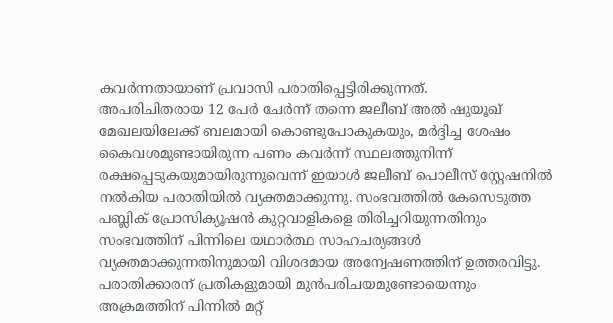കവർന്നതായാണ് പ്രവാസി പരാതിപ്പെട്ടിരിക്കുന്നത്.
അപരിചിതരായ 12 പേർ ചേർന്ന് തന്നെ ജലീബ് അൽ ഷുയൂഖ് മേഖലയിലേക്ക് ബലമായി കൊണ്ടുപോകുകയും, മർദ്ദിച്ച ശേഷം കൈവശമുണ്ടായിരുന്ന പണം കവർന്ന് സ്ഥലത്തുനിന്ന് രക്ഷപ്പെടുകയുമായിരുന്നുവെന്ന് ഇയാൾ ജലീബ് പൊലീസ് സ്റ്റേഷനിൽ നൽകിയ പരാതിയിൽ വ്യക്തമാക്കുന്നു. സംഭവത്തിൽ കേസെടുത്ത പബ്ലിക് പ്രോസിക്യൂഷൻ കുറ്റവാളികളെ തിരിച്ചറിയുന്നതിനും സംഭവത്തിന് പിന്നിലെ യഥാർത്ഥ സാഹചര്യങ്ങൾ വ്യക്തമാക്കുന്നതിനുമായി വിശദമായ അന്വേഷണത്തിന് ഉത്തരവിട്ടു. പരാതിക്കാരന് പ്രതികളുമായി മുൻപരിചയമുണ്ടോയെന്നും അക്രമത്തിന് പിന്നിൽ മറ്റ്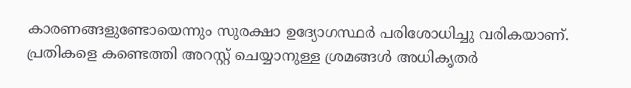കാരണങ്ങളുണ്ടോയെന്നും സുരക്ഷാ ഉദ്യോഗസ്ഥർ പരിശോധിച്ചു വരികയാണ്. പ്രതികളെ കണ്ടെത്തി അറസ്റ്റ് ചെയ്യാനുള്ള ശ്രമങ്ങൾ അധികൃതർ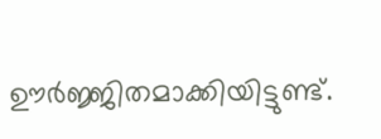ഊർജ്ജിതമാക്കിയിട്ടുണ്ട്.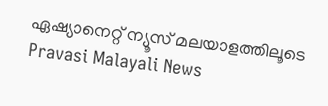ഏഷ്യാനെറ്റ് ന്യൂസ് മലയാളത്തിലൂടെ Pravasi Malayali News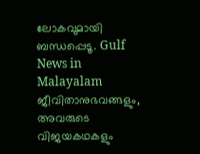ലോകവുമായി ബന്ധപ്പെടൂ. Gulf News in Malayalam ജീവിതാനുഭവങ്ങളും, അവരുടെ വിജയകഥകളും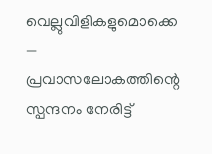വെല്ലുവിളികളുമൊക്കെ — പ്രവാസലോകത്തിന്റെ സ്പന്ദനം നേരിട്ട്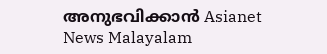അനുഭവിക്കാൻ Asianet News Malayalam